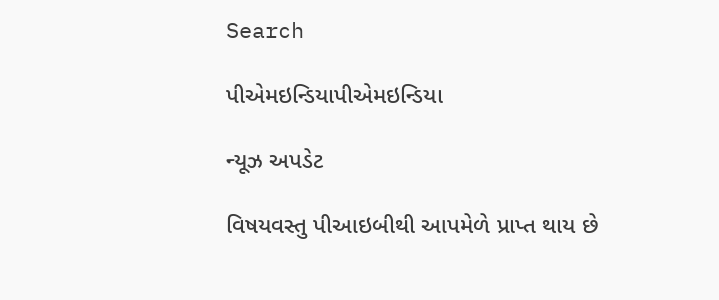Search

પીએમઇન્ડિયાપીએમઇન્ડિયા

ન્યૂઝ અપડેટ

વિષયવસ્તુ પીઆઇબીથી આપમેળે પ્રાપ્ત થાય છે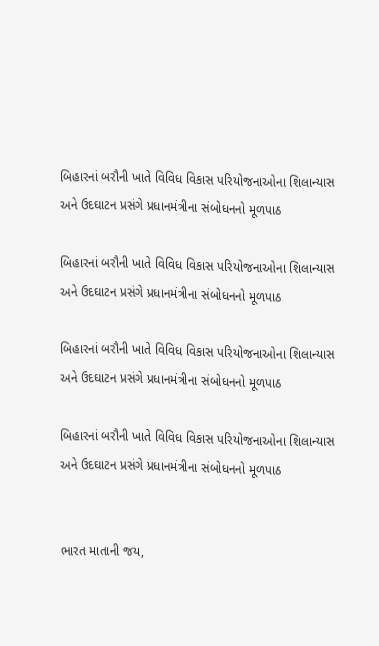બિહારનાં બરૌની ખાતે વિવિધ વિકાસ પરિયોજનાઓના શિલાન્યાસ અને ઉદઘાટન પ્રસંગે પ્રધાનમંત્રીના સંબોધનનો મૂળપાઠ

બિહારનાં બરૌની ખાતે વિવિધ વિકાસ પરિયોજનાઓના શિલાન્યાસ અને ઉદઘાટન પ્રસંગે પ્રધાનમંત્રીના સંબોધનનો મૂળપાઠ

બિહારનાં બરૌની ખાતે વિવિધ વિકાસ પરિયોજનાઓના શિલાન્યાસ અને ઉદઘાટન પ્રસંગે પ્રધાનમંત્રીના સંબોધનનો મૂળપાઠ

બિહારનાં બરૌની ખાતે વિવિધ વિકાસ પરિયોજનાઓના શિલાન્યાસ અને ઉદઘાટન પ્રસંગે પ્રધાનમંત્રીના સંબોધનનો મૂળપાઠ


ભારત માતાની જય,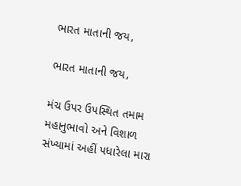ભારત માતાની જય,

ભારત માતાની જય,

મંચ ઉપર ઉપસ્થિત તમામ મહાનુભાવો અને વિશાળ સંખ્યામાં અહીં પધારેલા મારા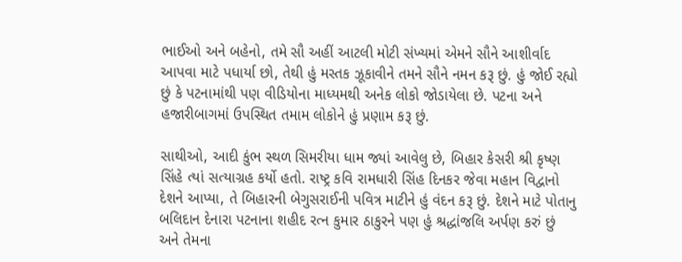ભાઈઓ અને બહેનો, તમે સૌ અહીં આટલી મોટી સંખ્યમાં એમને સૌને આશીર્વાદ આપવા માટે પધાર્યા છો, તેથી હું મસ્તક ઝૂકાવીને તમને સૌને નમન કરૂ છું. હું જોઈ રહ્યો છું કે પટનામાંથી પણ વીડિયોના માધ્યમથી અનેક લોકો જોડાયેલા છે. પટના અને હજારીબાગમાં ઉપસ્થિત તમામ લોકોને હું પ્રણામ કરૂ છું.

સાથીઓ, આદી કુંભ સ્થળ સિમરીયા ધામ જ્યાં આવેલુ છે, બિહાર કેસરી શ્રી કૃષ્ણ સિંહે ત્યાં સત્યાગ્રહ કર્યો હતો. રાષ્ટ્ર કવિ રામધારી સિંહ દિનકર જેવા મહાન વિદ્વાનો દેશને આપ્યા, તે બિહારની બેગુસરાઈની પવિત્ર માટીને હું વંદન કરૂ છું. દેશને માટે પોતાનુ બલિદાન દેનારા પટનાના શહીદ રત્ન કુમાર ઠાકુરને પણ હું શ્રદ્ધાંજલિ અર્પણ કરું છું અને તેમના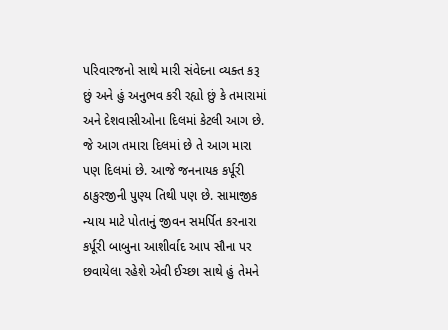પરિવારજનો સાથે મારી સંવેદના વ્યક્ત કરૂ છું અને હું અનુભવ કરી રહ્યો છું કે તમારામાં અને દેશવાસીઓના દિલમાં કેટલી આગ છે. જે આગ તમારા દિલમાં છે તે આગ મારા પણ દિલમાં છે. આજે જનનાયક કર્પૂરી ઠાકુરજીની પુણ્ય તિથી પણ છે. સામાજીક ન્યાય માટે પોતાનું જીવન સમર્પિત કરનારા કર્પૂરી બાબુના આશીર્વાદ આપ સૌના પર છવાયેલા રહેશે એવી ઈચ્છા સાથે હું તેમને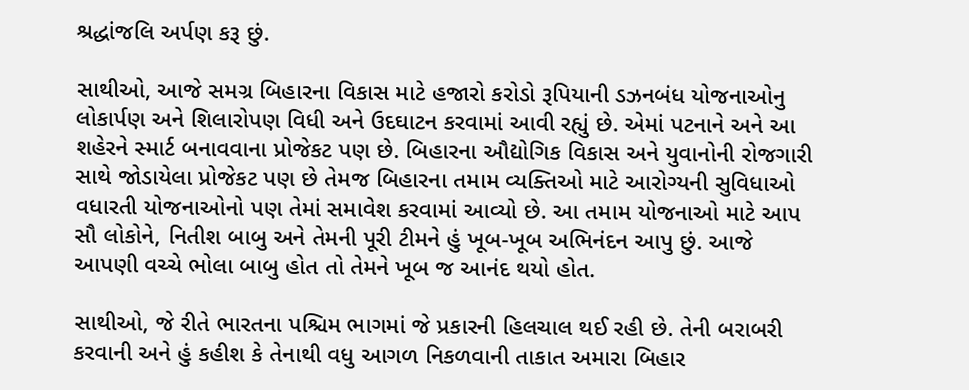શ્રદ્ધાંજલિ અર્પણ કરૂ છું.

સાથીઓ, આજે સમગ્ર બિહારના વિકાસ માટે હજારો કરોડો રૂપિયાની ડઝનબંધ યોજનાઓનુ લોકાર્પણ અને શિલારોપણ વિધી અને ઉદઘાટન કરવામાં આવી રહ્યું છે. એમાં પટનાને અને આ શહેરને સ્માર્ટ બનાવવાના પ્રોજેકટ પણ છે. બિહારના ઔદ્યોગિક વિકાસ અને યુવાનોની રોજગારી સાથે જોડાયેલા પ્રોજેકટ પણ છે તેમજ બિહારના તમામ વ્યક્તિઓ માટે આરોગ્યની સુવિધાઓ વધારતી યોજનાઓનો પણ તેમાં સમાવેશ કરવામાં આવ્યો છે. આ તમામ યોજનાઓ માટે આપ સૌ લોકોને, નિતીશ બાબુ અને તેમની પૂરી ટીમને હું ખૂબ-ખૂબ અભિનંદન આપુ છું. આજે આપણી વચ્ચે ભોલા બાબુ હોત તો તેમને ખૂબ જ આનંદ થયો હોત.

સાથીઓ, જે રીતે ભારતના પશ્ચિમ ભાગમાં જે પ્રકારની હિલચાલ થઈ રહી છે. તેની બરાબરી કરવાની અને હું કહીશ કે તેનાથી વધુ આગળ નિકળવાની તાકાત અમારા બિહાર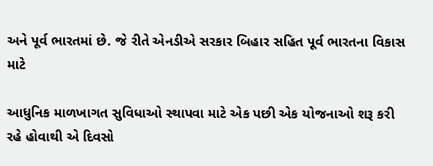અને પૂર્વ ભારતમાં છે. જે રીતે એનડીએ સરકાર બિહાર સહિત પૂર્વ ભારતના વિકાસ માટે

આધુનિક માળખાગત સુવિધાઓ સ્થાપવા માટે એક પછી એક યોજનાઓ શરૂ કરી રહે હોવાથી એ દિવસો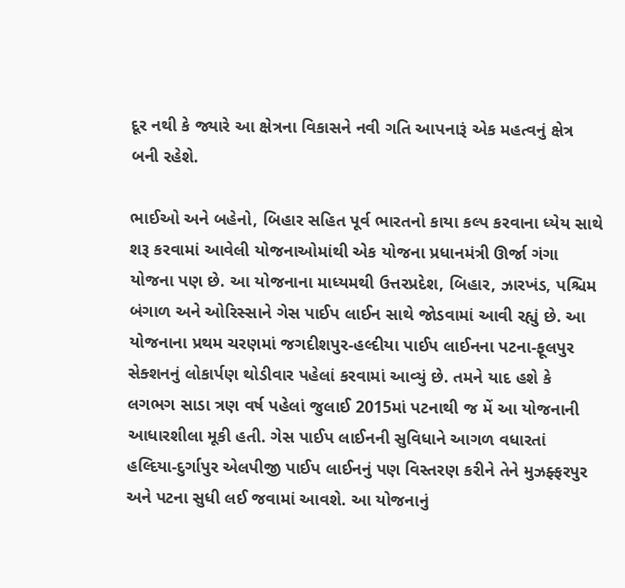દૂર નથી કે જ્યારે આ ક્ષેત્રના વિકાસને નવી ગતિ આપનારૂં એક મહત્વનું ક્ષેત્ર બની રહેશે.

ભાઈઓ અને બહેનો, બિહાર સહિત પૂર્વ ભારતનો કાયા કલ્પ કરવાના ધ્યેય સાથે શરૂ કરવામાં આવેલી યોજનાઓમાંથી એક યોજના પ્રધાનમંત્રી ઊર્જા ગંગા યોજના પણ છે. આ યોજનાના માધ્યમથી ઉત્તરપ્રદેશ, બિહાર, ઝારખંડ, પશ્ચિમ બંગાળ અને ઓરિસ્સાને ગેસ પાઈપ લાઈન સાથે જોડવામાં આવી રહ્યું છે. આ યોજનાના પ્રથમ ચરણમાં જગદીશપુર-હલ્દીયા પાઈપ લાઈનના પટના-ફૂલપુર સેક્શનનું લોકાર્પણ થોડીવાર પહેલાં કરવામાં આવ્યું છે. તમને યાદ હશે કે લગભગ સાડા ત્રણ વર્ષ પહેલાં જુલાઈ 2015માં પટનાથી જ મેં આ યોજનાની આધારશીલા મૂકી હતી. ગેસ પાઈપ લાઈનની સુવિધાને આગળ વધારતાં હલ્દિયા-દુર્ગાપુર એલપીજી પાઈપ લાઈનનું પણ વિસ્તરણ કરીને તેને મુઝફ્ફરપુર અને પટના સુધી લઈ જવામાં આવશે. આ યોજનાનું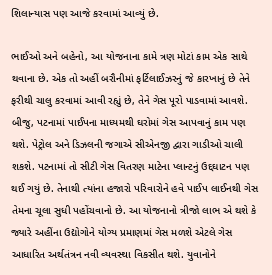શિલાન્યાસ પણ આજે કરવામાં આવ્યું છે.

ભાઈઓ અને બહેનો, આ યોજનાના કામે ત્રણ મોટાં કામ એક સાથે થવાના છે. એક તો અહીં બરૌનીમાં ફર્ટિલાઈઝરનું જે કારખાનું છે તેને ફરીથી ચાલુ કરવામાં આવી રહ્યું છે, તેને ગેસ પૂરો પાડવામાં આવશે. બીજુ, પટનામાં પાઈપના માધ્યમથી ઘરોમાં ગેસ આપવાનું કામ પણ થશે. પેટ્રોલ અને ડિઝલની જગાએ સીએનજી દ્વારા ગાડીઓ ચાલી શકશે. પટનામાં તો સીટી ગેસ વિતરણ માટેના પ્લાન્ટનું ઉદ્દઘાટન પણ થઈ ગયું છે. તેનાથી ત્યાંના હજારો પરિવારોને હવે પાઈપ લાઈનથી ગેસ તેમના ચૂલા સુધી પહોંચવાનો છે. આ યોજનાનો ત્રીજો લાભ એ થશે કે જ્યારે અહીંના ઉદ્યોગોને યોગ્ય પ્રમાણમાં ગેસ મળશે એટલે ગેસ આધારિત અર્થતંત્રન નવી વ્યવસ્થા વિકસીત થશે. યુવાનોને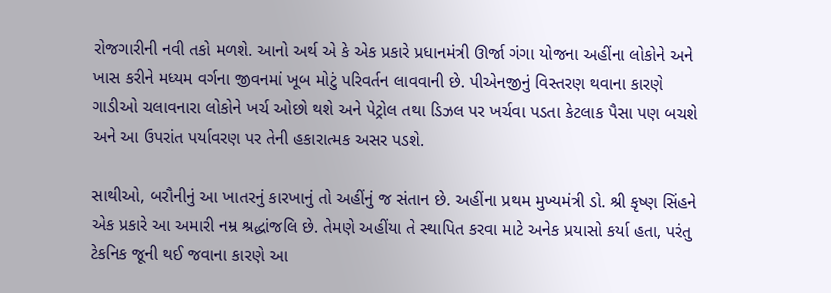રોજગારીની નવી તકો મળશે. આનો અર્થ એ કે એક પ્રકારે પ્રધાનમંત્રી ઊર્જા ગંગા યોજના અહીંના લોકોને અને ખાસ કરીને મધ્યમ વર્ગના જીવનમાં ખૂબ મોટું પરિવર્તન લાવવાની છે. પીએનજીનું વિસ્તરણ થવાના કારણે ગાડીઓ ચલાવનારા લોકોને ખર્ચ ઓછો થશે અને પેટ્રોલ તથા ડિઝલ પર ખર્ચવા પડતા કેટલાક પૈસા પણ બચશે અને આ ઉપરાંત પર્યાવરણ પર તેની હકારાત્મક અસર પડશે.

સાથીઓ, બરૌનીનું આ ખાતરનું કારખાનું તો અહીંનું જ સંતાન છે. અહીંના પ્રથમ મુખ્યમંત્રી ડો. શ્રી કૃષ્ણ સિંહને એક પ્રકારે આ અમારી નમ્ર શ્રદ્ધાંજલિ છે. તેમણે અહીંયા તે સ્થાપિત કરવા માટે અનેક પ્રયાસો કર્યા હતા, પરંતુ ટેકનિક જૂની થઈ જવાના કારણે આ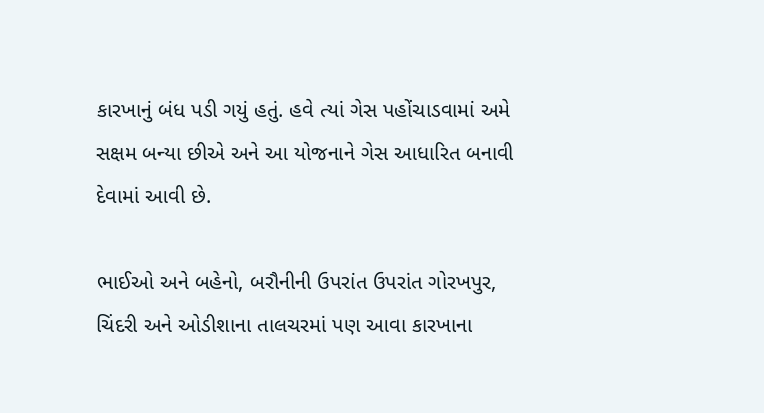કારખાનું બંધ પડી ગયું હતું. હવે ત્યાં ગેસ પહોંચાડવામાં અમે સક્ષમ બન્યા છીએ અને આ યોજનાને ગેસ આધારિત બનાવી દેવામાં આવી છે.

ભાઈઓ અને બહેનો, બરૌનીની ઉપરાંત ઉપરાંત ગોરખપુર, ચિંદરી અને ઓડીશાના તાલચરમાં પણ આવા કારખાના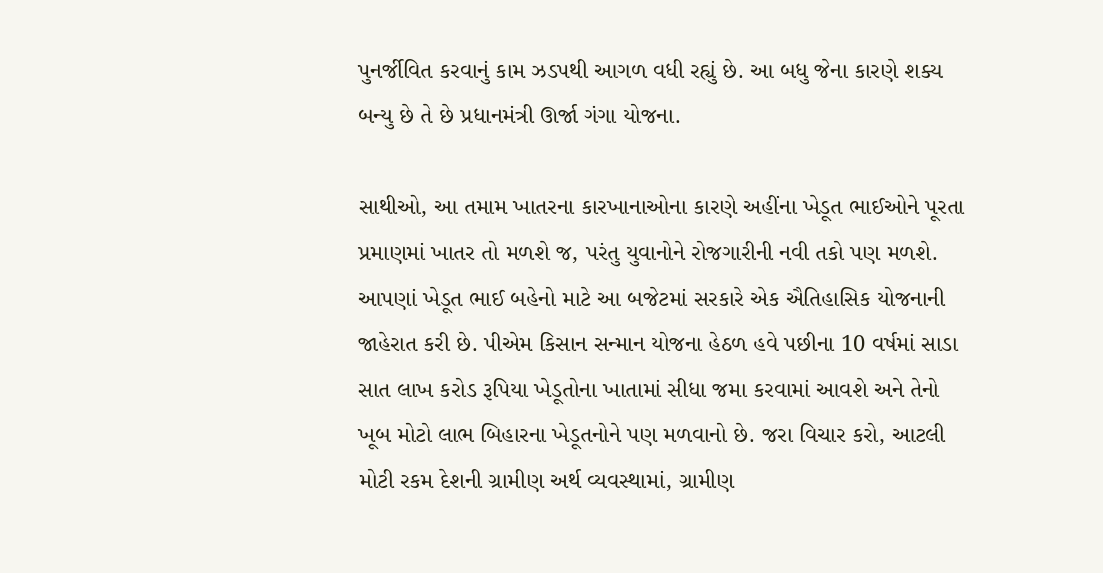પુનર્જીવિત કરવાનું કામ ઝડપથી આગળ વધી રહ્યું છે. આ બધુ જેના કારણે શક્ય બન્યુ છે તે છે પ્રધાનમંત્રી ઊર્જા ગંગા યોજના.

સાથીઓ, આ તમામ ખાતરના કારખાનાઓના કારણે અહીંના ખેડૂત ભાઈઓને પૂરતા પ્રમાણમાં ખાતર તો મળશે જ, પરંતુ યુવાનોને રોજગારીની નવી તકો પણ મળશે. આપણાં ખેડૂત ભાઈ બહેનો માટે આ બજેટમાં સરકારે એક ઐતિહાસિક યોજનાની જાહેરાત કરી છે. પીએમ કિસાન સન્માન યોજના હેઠળ હવે પછીના 10 વર્ષમાં સાડા સાત લાખ કરોડ રૂપિયા ખેડૂતોના ખાતામાં સીધા જમા કરવામાં આવશે અને તેનો ખૂબ મોટો લાભ બિહારના ખેડૂતનોને પણ મળવાનો છે. જરા વિચાર કરો, આટલી મોટી રકમ દેશની ગ્રામીણ અર્થ વ્યવસ્થામાં, ગ્રામીણ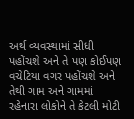અર્થ વ્યવસ્થામાં સીધી પહોંચશે અને તે પણ કોઈપણ વચેટિયા વગર પહોંચશે અને તેથી ગામ અને ગામમાં રહેનારા લોકોને તે કેટલી મોટી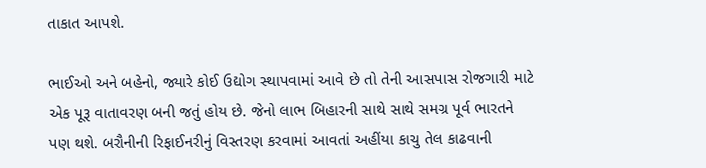તાકાત આપશે.

ભાઈઓ અને બહેનો, જ્યારે કોઈ ઉદ્યોગ સ્થાપવામાં આવે છે તો તેની આસપાસ રોજગારી માટે એક પૂરૂ વાતાવરણ બની જતું હોય છે. જેનો લાભ બિહારની સાથે સાથે સમગ્ર પૂર્વ ભારતને પણ થશે. બરૌનીની રિફાઈનરીનું વિસ્તરણ કરવામાં આવતાં અહીંયા કાચુ તેલ કાઢવાની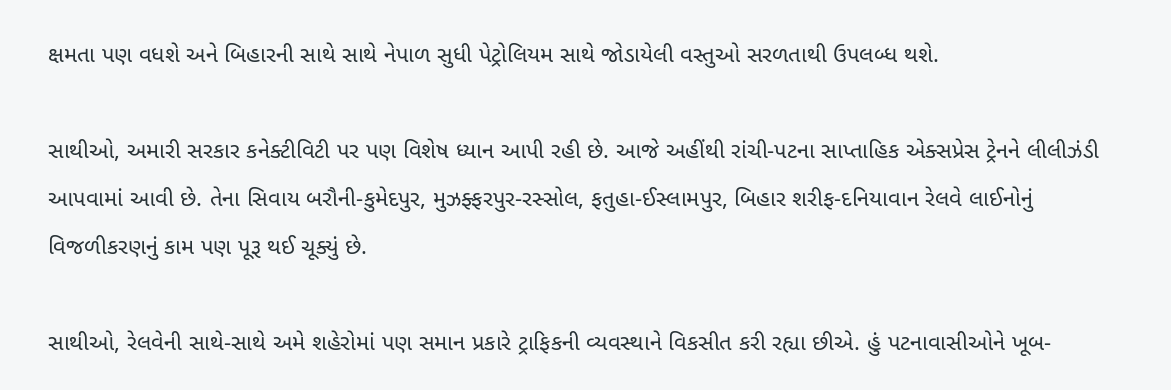ક્ષમતા પણ વધશે અને બિહારની સાથે સાથે નેપાળ સુધી પેટ્રોલિયમ સાથે જોડાયેલી વસ્તુઓ સરળતાથી ઉપલબ્ધ થશે.

સાથીઓ, અમારી સરકાર કનેક્ટીવિટી પર પણ વિશેષ ધ્યાન આપી રહી છે. આજે અહીંથી રાંચી-પટના સાપ્તાહિક એક્સપ્રેસ ટ્રેનને લીલીઝંડી આપવામાં આવી છે. તેના સિવાય બરૌની-કુમેદપુર, મુઝફ્ફરપુર-રસ્સોલ, ફતુહા-ઈસ્લામપુર, બિહાર શરીફ-દનિયાવાન રેલવે લાઈનોનું વિજળીકરણનું કામ પણ પૂરૂ થઈ ચૂક્યું છે.

સાથીઓ, રેલવેની સાથે-સાથે અમે શહેરોમાં પણ સમાન પ્રકારે ટ્રાફિકની વ્યવસ્થાને વિકસીત કરી રહ્યા છીએ. હું પટનાવાસીઓને ખૂબ-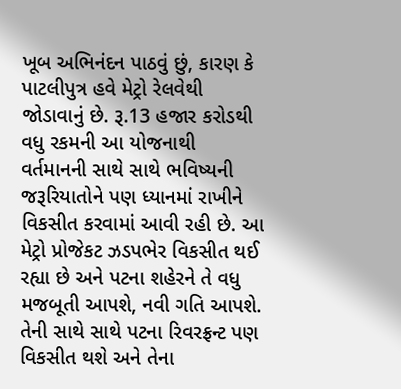ખૂબ અભિનંદન પાઠવું છું, કારણ કે પાટલીપુત્ર હવે મેટ્રો રેલવેથી જોડાવાનું છે. રૂ.13 હજાર કરોડથી વધુ રકમની આ યોજનાથી વર્તમાનની સાથે સાથે ભવિષ્યની જરૂરિયાતોને પણ ધ્યાનમાં રાખીને વિકસીત કરવામાં આવી રહી છે. આ મેટ્રો પ્રોજેકટ ઝડપભેર વિકસીત થઈ રહ્યા છે અને પટના શહેરને તે વધુ મજબૂતી આપશે, નવી ગતિ આપશે. તેની સાથે સાથે પટના રિવરફ્રન્ટ પણ વિકસીત થશે અને તેના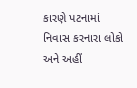કારણે પટનામાં નિવાસ કરનારા લોકો અને અહીં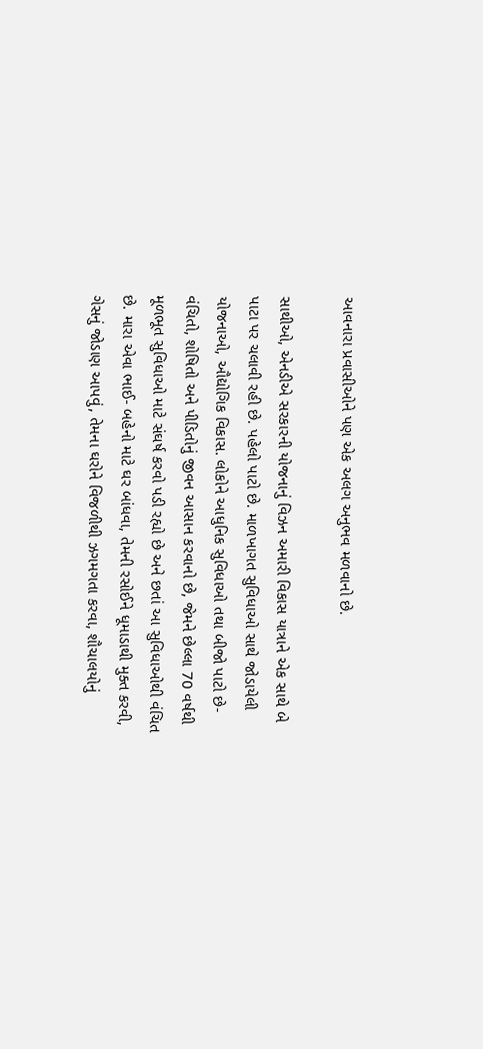આવનારા પ્રવાસીઓને પણ એક અલગ અનુભવ મળવાનો છે.

સાથીઓ, એનડીએ સરકારની યોજનાનું વિઝન અમારી વિકાસ યાત્રાને એક સાથે બે પાટા પર ચલાવી રહી છે. પહેલો પાટો છે. માળખાગત સુવિધાઓ સાથે જોડાયેલી યોજનાઓ, ઔદ્યોગિક વિકાસ. લોકોને આધુનિક સુવિધાઓ તથા બીજો પાટો છે- વંચિતો, શોષિતો અને પીડિતોનું જીવન આસાન કરવાનો છે, જેમને છેલ્લા 70 વર્ષથી મૂળભૂત સુવિધાઓ માટે સંઘર્ષ કરવો પડી રહ્યો છે અને છતાં આ સુવિધાઓથી વંચિત છે. મારા એવા ભાઈ- બહેનો માટે ઘર બાંધવા, તેમની રસોઈને ધૂમાડાથી મુક્ત કરવી, ગેસનું જોડાણ આપવું, તેમના ઘરોને વિજળીથી ઝગમગતા કરવા, શૌચાલયોનું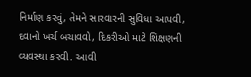નિર્માણ કરવું, તેમને સારવારની સુવિધા આપવી, દવાનો ખર્ચ બચાવવો, દિકરીઓ માટે શિક્ષણની વ્યવસ્થા કરવી. આવી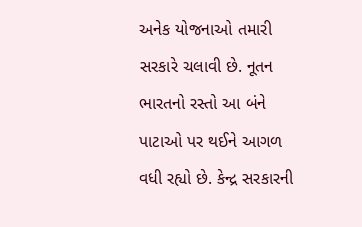અનેક યોજનાઓ તમારી સરકારે ચલાવી છે. નૂતન ભારતનો રસ્તો આ બંને પાટાઓ પર થઈને આગળ વધી રહ્યો છે. કેન્દ્ર સરકારની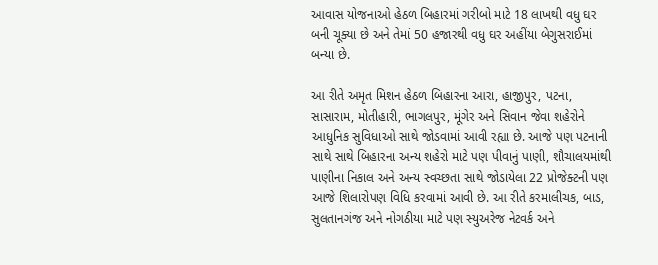આવાસ યોજનાઓ હેઠળ બિહારમાં ગરીબો માટે 18 લાખથી વધુ ઘર બની ચૂક્યા છે અને તેમાં 50 હજારથી વધુ ઘર અહીંયા બેગુસરાઈમાં બન્યા છે.

આ રીતે અમૃત મિશન હેઠળ બિહારના આરા, હાજીપુર, પટના, સાસારામ, મોતીહારી, ભાગલપુર, મૂંગેર અને સિવાન જેવા શહેરોને આધુનિક સુવિધાઓ સાથે જોડવામાં આવી રહ્યા છે. આજે પણ પટનાની સાથે સાથે બિહારના અન્ય શહેરો માટે પણ પીવાનું પાણી, શૌચાલયમાંથી પાણીના નિકાલ અને અન્ય સ્વચ્છતા સાથે જોડાયેલા 22 પ્રોજેક્ટની પણ આજે શિલારોપણ વિધિ કરવામાં આવી છે. આ રીતે કરમાલીચક, બાડ, સુલતાનગંજ અને નોગઠીયા માટે પણ સ્યુઅરેજ નેટવર્ક અને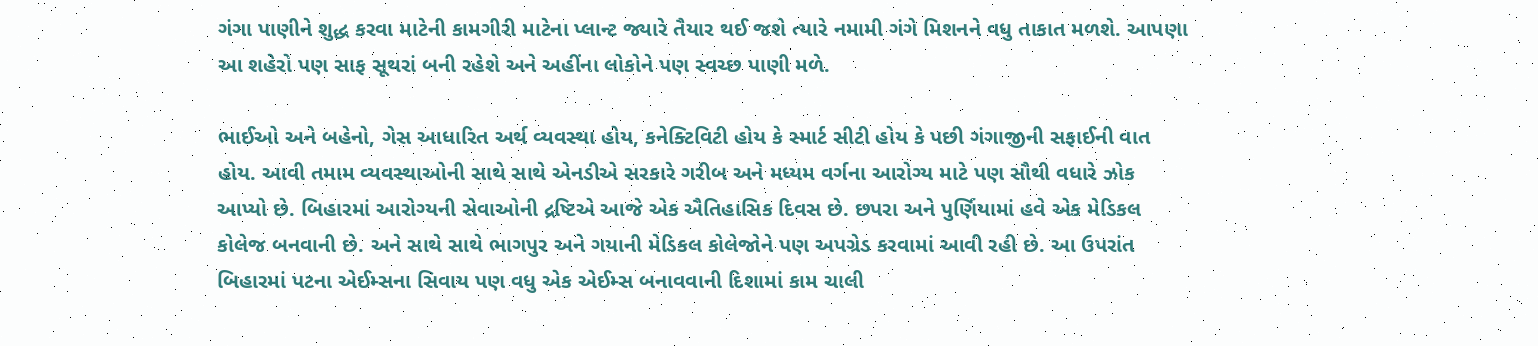ગંગા પાણીને શુદ્ધ કરવા માટેની કામગીરી માટેના પ્લાન્ટ જ્યારે તૈયાર થઈ જશે ત્યારે નમામી ગંગે મિશનને વધુ તાકાત મળશે. આપણા આ શહેરો પણ સાફ સૂથરાં બની રહેશે અને અહીંના લોકોને પણ સ્વચ્છ પાણી મળે.

ભાઈઓ અને બહેનો, ગેસ આધારિત અર્થ વ્યવસ્થા હોય, કનેક્ટિવિટી હોય કે સ્માર્ટ સીટી હોય કે પછી ગંગાજીની સફાઈની વાત હોય. આવી તમામ વ્યવસ્થાઓની સાથે સાથે એનડીએ સરકારે ગરીબ અને મધ્યમ વર્ગના આરોગ્ય માટે પણ સૌથી વધારે ઝોક આપ્યો છે. બિહારમાં આરોગ્યની સેવાઓની દ્રષ્ટિએ આજે એક ઐતિહાસિક દિવસ છે. છપરા અને પુર્ણિયામાં હવે એક મેડિકલ કોલેજ બનવાની છે. અને સાથે સાથે ભાગપુર અને ગયાની મેડિકલ કોલેજોને પણ અપગ્રેડ કરવામાં આવી રહી છે. આ ઉપરાંત બિહારમાં પટના એઈમ્સના સિવાય પણ વધુ એક એઈમ્સ બનાવવાની દિશામાં કામ ચાલી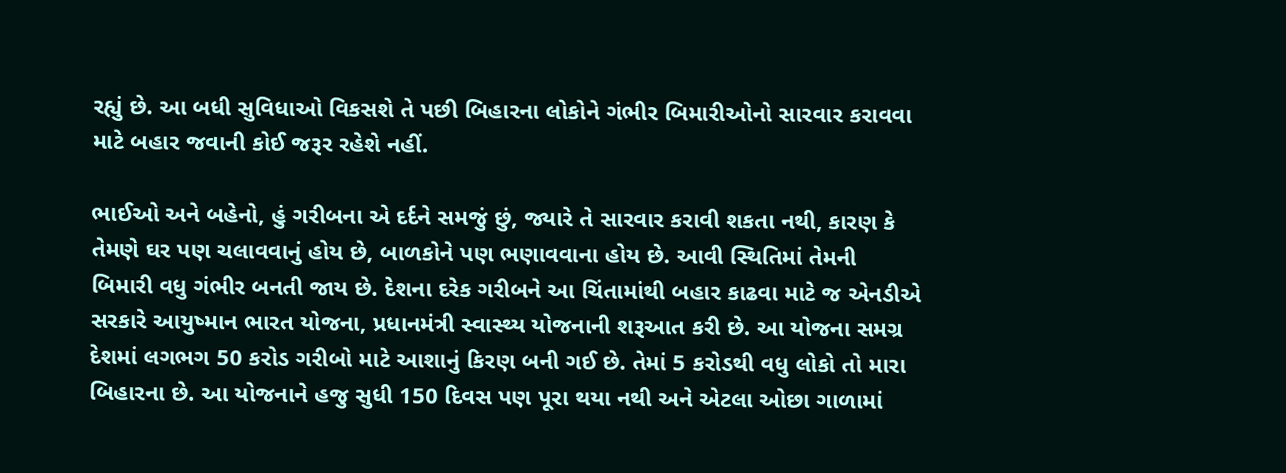રહ્યું છે. આ બધી સુવિધાઓ વિકસશે તે પછી બિહારના લોકોને ગંભીર બિમારીઓનો સારવાર કરાવવા માટે બહાર જવાની કોઈ જરૂર રહેશે નહીં.

ભાઈઓ અને બહેનો, હું ગરીબના એ દર્દને સમજું છું, જ્યારે તે સારવાર કરાવી શકતા નથી, કારણ કે તેમણે ઘર પણ ચલાવવાનું હોય છે, બાળકોને પણ ભણાવવાના હોય છે. આવી સ્થિતિમાં તેમની બિમારી વધુ ગંભીર બનતી જાય છે. દેશના દરેક ગરીબને આ ચિંતામાંથી બહાર કાઢવા માટે જ એનડીએ સરકારે આયુષ્માન ભારત યોજના, પ્રધાનમંત્રી સ્વાસ્થ્ય યોજનાની શરૂઆત કરી છે. આ યોજના સમગ્ર દેશમાં લગભગ 50 કરોડ ગરીબો માટે આશાનું કિરણ બની ગઈ છે. તેમાં 5 કરોડથી વધુ લોકો તો મારા બિહારના છે. આ યોજનાને હજુ સુધી 150 દિવસ પણ પૂરા થયા નથી અને એટલા ઓછા ગાળામાં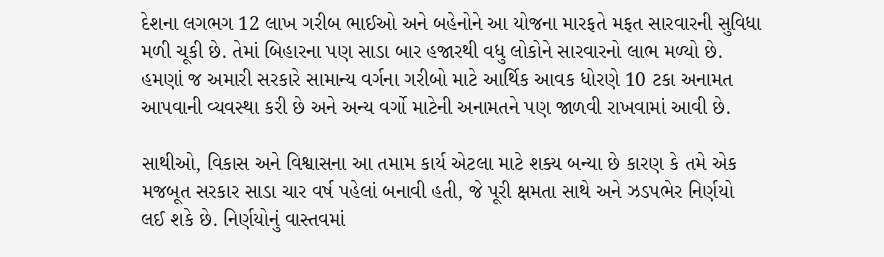દેશના લગભગ 12 લાખ ગરીબ ભાઈઓ અને બહેનોને આ યોજના મારફતે મફત સારવારની સુવિધા મળી ચૂકી છે. તેમાં બિહારના પણ સાડા બાર હજારથી વધુ લોકોને સારવારનો લાભ મળ્યો છે. હમણાં જ અમારી સરકારે સામાન્ય વર્ગના ગરીબો માટે આર્થિક આવક ધોરણે 10 ટકા અનામત આપવાની વ્યવસ્થા કરી છે અને અન્ય વર્ગો માટેની અનામતને પણ જાળવી રાખવામાં આવી છે.

સાથીઓ, વિકાસ અને વિશ્વાસના આ તમામ કાર્ય એટલા માટે શક્ય બન્યા છે કારણ કે તમે એક મજબૂત સરકાર સાડા ચાર વર્ષ પહેલાં બનાવી હતી, જે પૂરી ક્ષમતા સાથે અને ઝડપભેર નિર્ણયો લઈ શકે છે. નિર્ણયોનું વાસ્તવમાં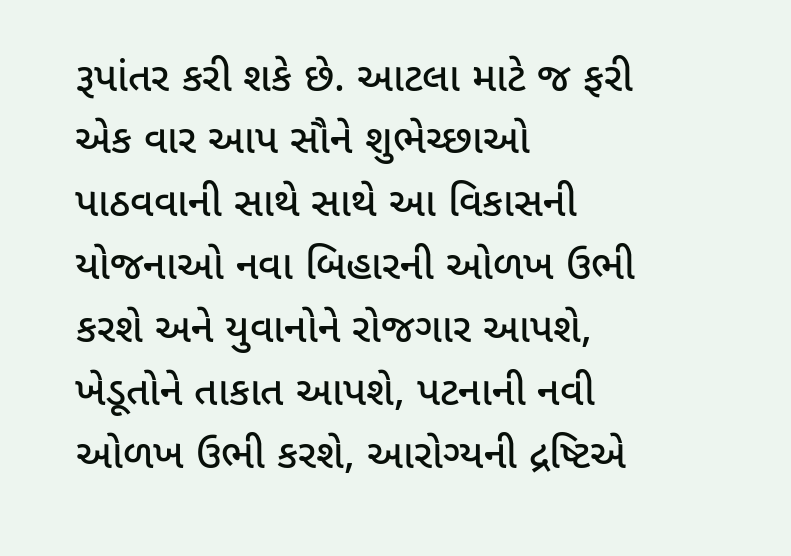રૂપાંતર કરી શકે છે. આટલા માટે જ ફરી એક વાર આપ સૌને શુભેચ્છાઓ પાઠવવાની સાથે સાથે આ વિકાસની યોજનાઓ નવા બિહારની ઓળખ ઉભી કરશે અને યુવાનોને રોજગાર આપશે, ખેડૂતોને તાકાત આપશે, પટનાની નવી ઓળખ ઉભી કરશે, આરોગ્યની દ્રષ્ટિએ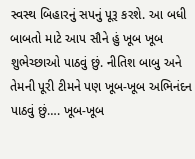સ્વસ્થ બિહારનું સપનું પૂરૂ કરશે. આ બધી બાબતો માટે આપ સૌને હું ખૂબ ખૂબ શુભેચ્છાઓ પાઠવું છું. નીતિશ બાબુ અને તેમની પૂરી ટીમને પણ ખૂબ-ખૂબ અભિનંદન પાઠવું છું…. ખૂબ-ખૂબ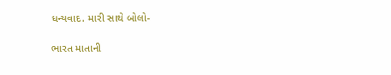ધન્યવાદ. મારી સાથે બોલો-

ભારત માતાની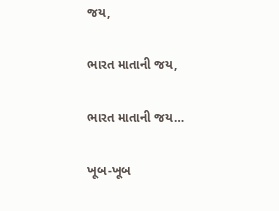જય,

ભારત માતાની જય,

ભારત માતાની જય…

ખૂબ-ખૂબ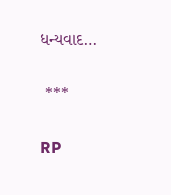ધન્યવાદ…

 ***

RP